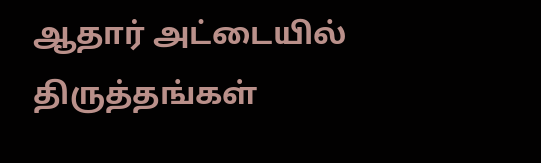ஆதார் அட்டையில் திருத்தங்கள்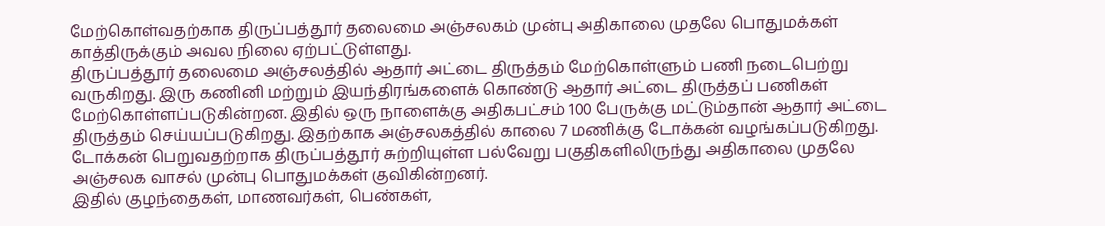மேற்கொள்வதற்காக திருப்பத்தூர் தலைமை அஞ்சலகம் முன்பு அதிகாலை முதலே பொதுமக்கள் காத்திருக்கும் அவல நிலை ஏற்பட்டுள்ளது.
திருப்பத்தூர் தலைமை அஞ்சலத்தில் ஆதார் அட்டை திருத்தம் மேற்கொள்ளும் பணி நடைபெற்று வருகிறது. இரு கணினி மற்றும் இயந்திரங்களைக் கொண்டு ஆதார் அட்டை திருத்தப் பணிகள் மேற்கொள்ளப்படுகின்றன. இதில் ஒரு நாளைக்கு அதிகபட்சம் 100 பேருக்கு மட்டும்தான் ஆதார் அட்டை திருத்தம் செய்யப்படுகிறது. இதற்காக அஞ்சலகத்தில் காலை 7 மணிக்கு டோக்கன் வழங்கப்படுகிறது.
டோக்கன் பெறுவதற்றாக திருப்பத்தூர் சுற்றியுள்ள பல்வேறு பகுதிகளிலிருந்து அதிகாலை முதலே அஞ்சலக வாசல் முன்பு பொதுமக்கள் குவிகின்றனர்.
இதில் குழந்தைகள், மாணவர்கள், பெண்கள்,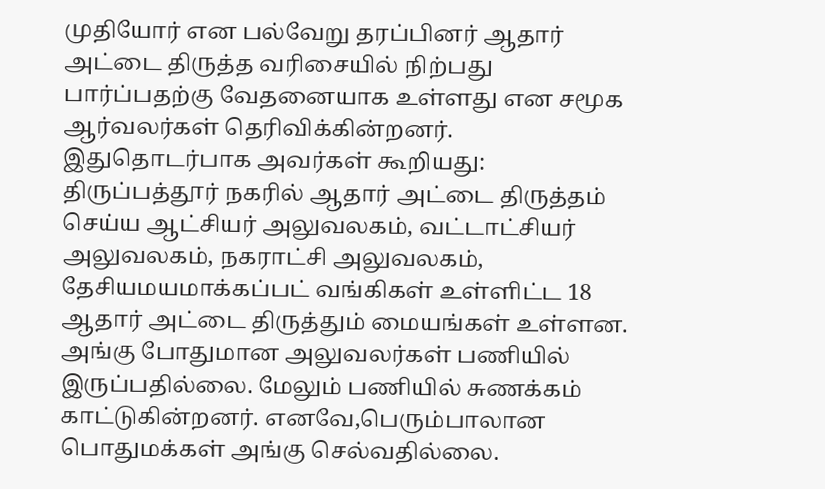முதியோர் என பல்வேறு தரப்பினர் ஆதார் அட்டை திருத்த வரிசையில் நிற்பது பார்ப்பதற்கு வேதனையாக உள்ளது என சமூக ஆர்வலர்கள் தெரிவிக்கின்றனர்.
இதுதொடர்பாக அவர்கள் கூறியது: திருப்பத்தூர் நகரில் ஆதார் அட்டை திருத்தம் செய்ய ஆட்சியர் அலுவலகம், வட்டாட்சியர் அலுவலகம், நகராட்சி அலுவலகம், தேசியமயமாக்கப்பட் வங்கிகள் உள்ளிட்ட 18 ஆதார் அட்டை திருத்தும் மையங்கள் உள்ளன.
அங்கு போதுமான அலுவலர்கள் பணியில் இருப்பதில்லை. மேலும் பணியில் சுணக்கம் காட்டுகின்றனர். எனவே,பெரும்பாலான பொதுமக்கள் அங்கு செல்வதில்லை.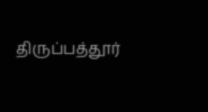திருப்பத்தூர்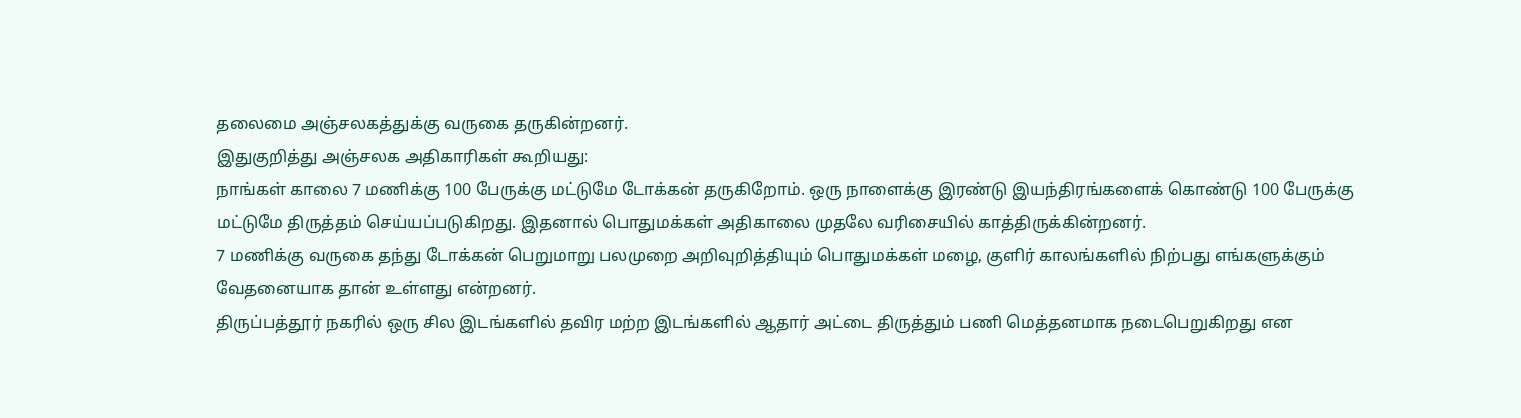தலைமை அஞ்சலகத்துக்கு வருகை தருகின்றனர்.
இதுகுறித்து அஞ்சலக அதிகாரிகள் கூறியது:
நாங்கள் காலை 7 மணிக்கு 100 பேருக்கு மட்டுமே டோக்கன் தருகிறோம். ஒரு நாளைக்கு இரண்டு இயந்திரங்களைக் கொண்டு 100 பேருக்கு மட்டுமே திருத்தம் செய்யப்படுகிறது. இதனால் பொதுமக்கள் அதிகாலை முதலே வரிசையில் காத்திருக்கின்றனர்.
7 மணிக்கு வருகை தந்து டோக்கன் பெறுமாறு பலமுறை அறிவுறித்தியும் பொதுமக்கள் மழை, குளிர் காலங்களில் நிற்பது எங்களுக்கும் வேதனையாக தான் உள்ளது என்றனர்.
திருப்பத்தூர் நகரில் ஒரு சில இடங்களில் தவிர மற்ற இடங்களில் ஆதார் அட்டை திருத்தும் பணி மெத்தனமாக நடைபெறுகிறது என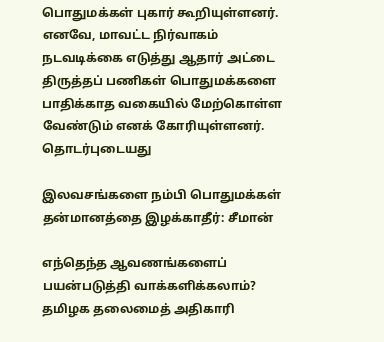பொதுமக்கள் புகார் கூறியுள்ளனர்.
எனவே, மாவட்ட நிர்வாகம் நடவடிக்கை எடுத்து ஆதார் அட்டை திருத்தப் பணிகள் பொதுமக்களை பாதிக்காத வகையில் மேற்கொள்ள வேண்டும் எனக் கோரியுள்ளனர்.
தொடர்புடையது

இலவசங்களை நம்பி பொதுமக்கள் தன்மானத்தை இழக்காதீர்: சீமான்

எந்தெந்த ஆவணங்களைப் பயன்படுத்தி வாக்களிக்கலாம்? தமிழக தலைமைத் அதிகாரி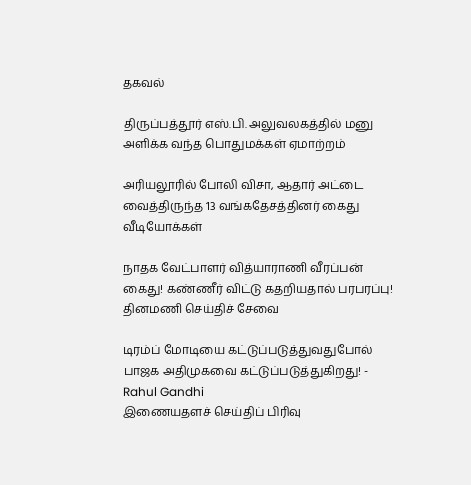தகவல்

திருப்பத்தூர் எஸ்.பி. அலுவலகத்தில் மனு அளிக்க வந்த பொதுமக்கள் ஏமாற்றம்

அரியலூரில் போலி விசா, ஆதார் அட்டை வைத்திருந்த 13 வங்கதேசத்தினர் கைது
வீடியோக்கள்

நாதக வேட்பாளர் வித்யாராணி வீரப்பன் கைது! கண்ணீர் விட்டு கதறியதால் பரபரப்பு!
தினமணி செய்திச் சேவை

டிரம்ப் மோடியை கட்டுப்படுத்துவதுபோல் பாஜக அதிமுகவை கட்டுப்படுத்துகிறது! - Rahul Gandhi
இணையதளச் செய்திப் பிரிவு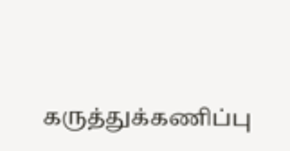கருத்துக்கணிப்பு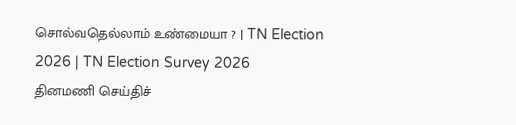சொல்வதெல்லாம் உண்மையா ? | TN Election 2026 | TN Election Survey 2026
தினமணி செய்திச்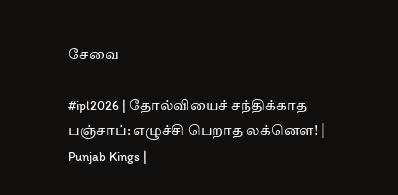சேவை

#ipl2026 | தோல்வியைச் சந்திக்காத பஞ்சாப்: எழுச்சி பெறாத லக்னௌ! | Punjab Kings |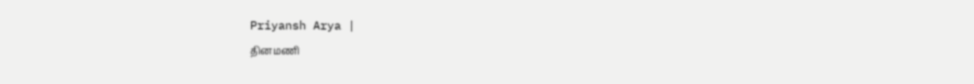Priyansh Arya |
தினமணி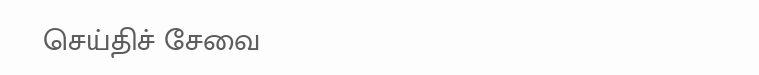செய்திச் சேவை